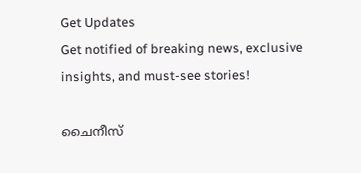Get Updates
Get notified of breaking news, exclusive insights, and must-see stories!

ചൈനീസ്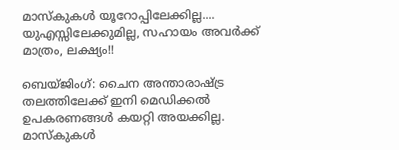മാസ്‌കുകള്‍ യൂറോപ്പിലേക്കില്ല.... യുഎസ്സിലേക്കുമില്ല, സഹായം അവര്‍ക്ക് മാത്രം, ലക്ഷ്യം!!

ബെയ്ജിംഗ്: ചൈന അന്താരാഷ്ട്ര തലത്തിലേക്ക് ഇനി മെഡിക്കല്‍ ഉപകരണങ്ങള്‍ കയറ്റി അയക്കില്ല. മാസ്‌കുകള്‍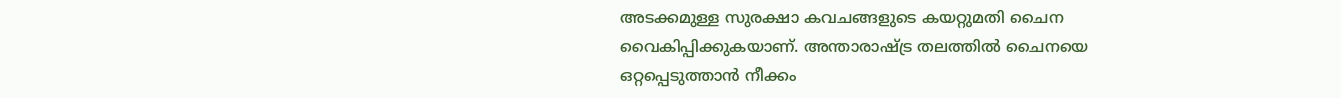അടക്കമുള്ള സുരക്ഷാ കവചങ്ങളുടെ കയറ്റുമതി ചൈന വൈകിപ്പിക്കുകയാണ്. അന്താരാഷ്ട്ര തലത്തില്‍ ചൈനയെ ഒറ്റപ്പെടുത്താന്‍ നീക്കം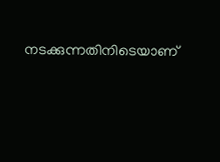നടക്കുന്നതിനിടെയാണ്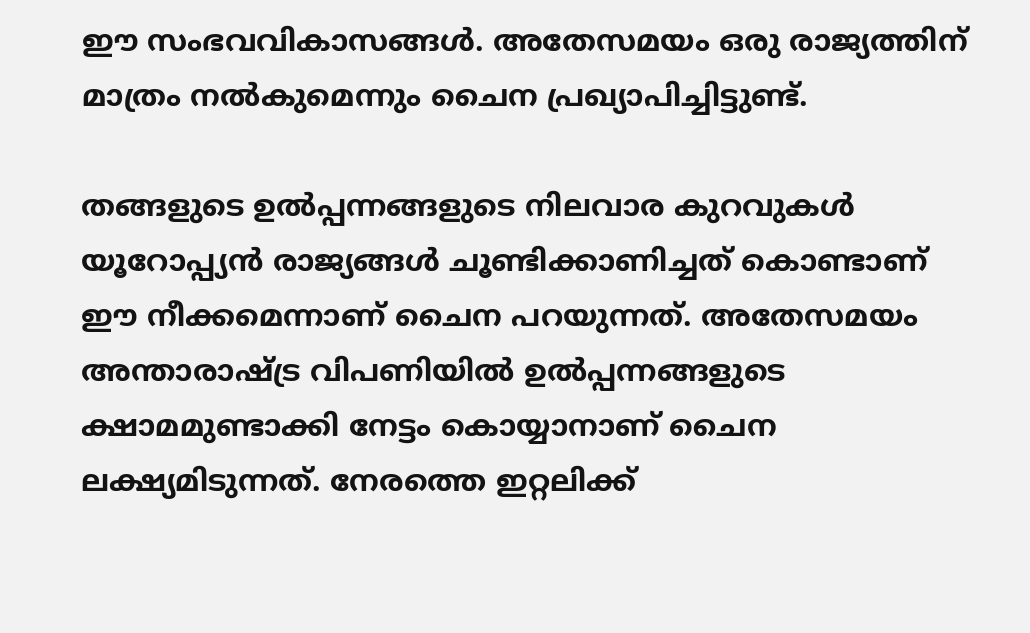ഈ സംഭവവികാസങ്ങള്‍. അതേസമയം ഒരു രാജ്യത്തിന് മാത്രം നല്‍കുമെന്നും ചൈന പ്രഖ്യാപിച്ചിട്ടുണ്ട്.

തങ്ങളുടെ ഉല്‍പ്പന്നങ്ങളുടെ നിലവാര കുറവുകള്‍ യൂറോപ്പ്യന്‍ രാജ്യങ്ങള്‍ ചൂണ്ടിക്കാണിച്ചത് കൊണ്ടാണ് ഈ നീക്കമെന്നാണ് ചൈന പറയുന്നത്. അതേസമയം അന്താരാഷ്ട്ര വിപണിയില്‍ ഉല്‍പ്പന്നങ്ങളുടെ ക്ഷാമമുണ്ടാക്കി നേട്ടം കൊയ്യാനാണ് ചൈന ലക്ഷ്യമിടുന്നത്. നേരത്തെ ഇറ്റലിക്ക്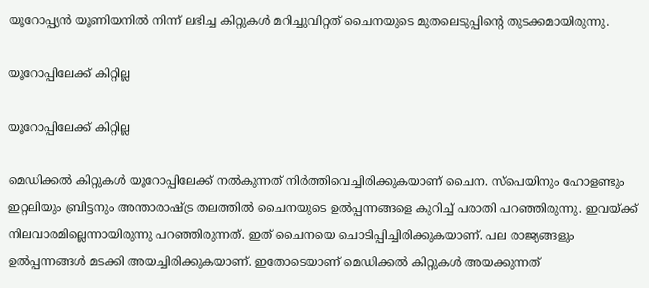യൂറോപ്പ്യന്‍ യൂണിയനില്‍ നിന്ന് ലഭിച്ച കിറ്റുകള്‍ മറിച്ചുവിറ്റത് ചൈനയുടെ മുതലെടുപ്പിന്റെ തുടക്കമായിരുന്നു.

യൂറോപ്പിലേക്ക് കിറ്റില്ല

യൂറോപ്പിലേക്ക് കിറ്റില്ല

മെഡിക്കല്‍ കിറ്റുകള്‍ യൂറോപ്പിലേക്ക് നല്‍കുന്നത് നിര്‍ത്തിവെച്ചിരിക്കുകയാണ് ചൈന. സ്‌പെയിനും ഹോളണ്ടും ഇറ്റലിയും ബ്രിട്ടനും അന്താരാഷ്ട്ര തലത്തില്‍ ചൈനയുടെ ഉല്‍പ്പന്നങ്ങളെ കുറിച്ച് പരാതി പറഞ്ഞിരുന്നു. ഇവയ്ക്ക് നിലവാരമില്ലെന്നായിരുന്നു പറഞ്ഞിരുന്നത്. ഇത് ചൈനയെ ചൊടിപ്പിച്ചിരിക്കുകയാണ്. പല രാജ്യങ്ങളും ഉല്‍പ്പന്നങ്ങള്‍ മടക്കി അയച്ചിരിക്കുകയാണ്. ഇതോടെയാണ് മെഡിക്കല്‍ കിറ്റുകള്‍ അയക്കുന്നത്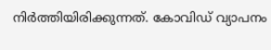നിര്‍ത്തിയിരിക്കുന്നത്. കോവിഡ് വ്യാപനം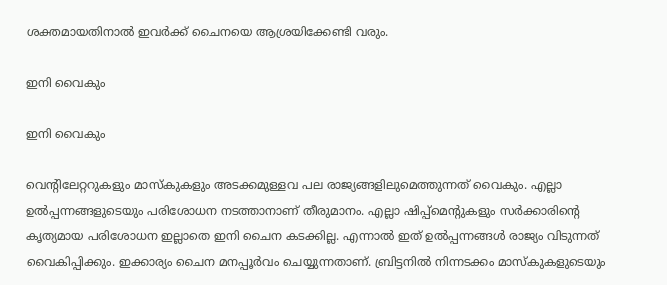ശക്തമായതിനാല്‍ ഇവര്‍ക്ക് ചൈനയെ ആശ്രയിക്കേണ്ടി വരും.

ഇനി വൈകും

ഇനി വൈകും

വെന്റിലേറ്ററുകളും മാസ്‌കുകളും അടക്കമുള്ളവ പല രാജ്യങ്ങളിലുമെത്തുന്നത് വൈകും. എല്ലാ ഉല്‍പ്പന്നങ്ങളുടെയും പരിശോധന നടത്താനാണ് തീരുമാനം. എല്ലാ ഷിപ്പ്‌മെന്റുകളും സര്‍ക്കാരിന്റെ കൃത്യമായ പരിശോധന ഇല്ലാതെ ഇനി ചൈന കടക്കില്ല. എന്നാല്‍ ഇത് ഉല്‍പ്പന്നങ്ങള്‍ രാജ്യം വിടുന്നത് വൈകിപ്പിക്കും. ഇക്കാര്യം ചൈന മനപ്പൂര്‍വം ചെയ്യുന്നതാണ്. ബ്രിട്ടനില്‍ നിന്നടക്കം മാസ്‌കുകളുടെയും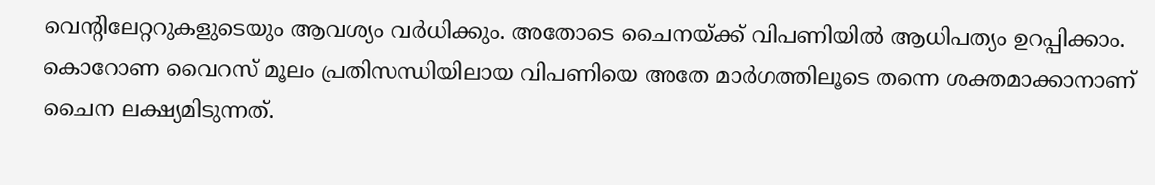വെന്റിലേറ്ററുകളുടെയും ആവശ്യം വര്‍ധിക്കും. അതോടെ ചൈനയ്ക്ക് വിപണിയില്‍ ആധിപത്യം ഉറപ്പിക്കാം. കൊറോണ വൈറസ് മൂലം പ്രതിസന്ധിയിലായ വിപണിയെ അതേ മാര്‍ഗത്തിലൂടെ തന്നെ ശക്തമാക്കാനാണ് ചൈന ലക്ഷ്യമിടുന്നത്.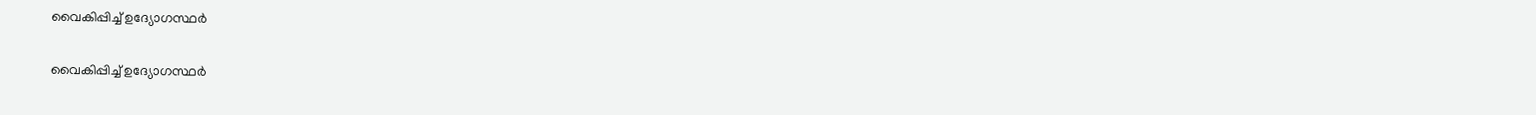വൈകിപ്പിച്ച് ഉദ്യോഗസ്ഥര്‍

വൈകിപ്പിച്ച് ഉദ്യോഗസ്ഥര്‍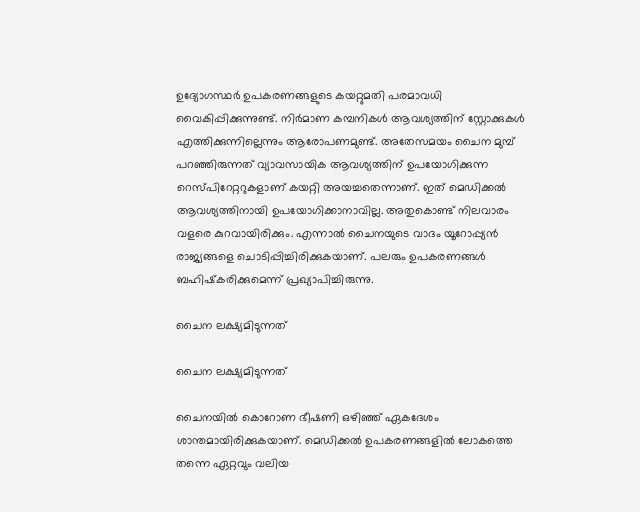ഉദ്യോഗസ്ഥര്‍ ഉപകരണങ്ങളുടെ കയറ്റുമതി പരമാവധി വൈകിപ്പിക്കുന്നുണ്ട്. നിര്‍മാണ കമ്പനികള്‍ ആവശ്യത്തിന് സ്റ്റോക്കുകള്‍ എത്തിക്കുന്നില്ലെന്നും ആരോപണമുണ്ട്. അതേസമയം ചൈന മുമ്പ് പറഞ്ഞിരുന്നത് വ്യാവസായിക ആവശ്യത്തിന് ഉപയോഗിക്കുന്ന റെസ്പിറേറ്ററുകളാണ് കയറ്റി അയച്ചതെന്നാണ്. ഇത് മെഡിക്കല്‍ ആവശ്യത്തിനായി ഉപയോഗിക്കാനാവില്ല. അതുകൊണ്ട് നിലവാരം വളരെ കുറവായിരിക്കും. എന്നാല്‍ ചൈനയുടെ വാദം യൂറോപ്പ്യന്‍ രാജ്യങ്ങളെ ചൊടിപ്പിച്ചിരിക്കുകയാണ്. പലരും ഉപകരണങ്ങള്‍ ബഹിഷ്‌കരിക്കുമെന്ന് പ്രഖ്യാപിച്ചിരുന്നു.

ചൈന ലക്ഷ്യമിടുന്നത്

ചൈന ലക്ഷ്യമിടുന്നത്

ചൈനയില്‍ കൊറോണ ഭീഷണി ഒഴിഞ്ഞ് ഏകദേശം ശാന്തമായിരിക്കുകയാണ്. മെഡിക്കല്‍ ഉപകരണങ്ങളില്‍ ലോകത്തെ തന്നെ ഏറ്റവും വലിയ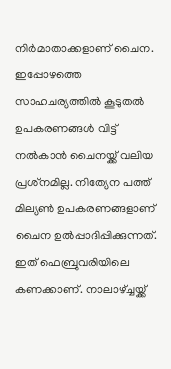നിര്‍മാതാക്കളാണ് ചൈന. ഇപ്പോഴത്തെ സാഹചര്യത്തില്‍ കൂടുതല്‍ ഉപകരണങ്ങള്‍ വിട്ട് നല്‍കാന്‍ ചൈനയ്ക്ക് വലിയ പ്രശ്‌നമില്ല. നിത്യേന പത്ത് മില്യണ്‍ ഉപകരണങ്ങളാണ് ചൈന ഉല്‍പ്പാദിപ്പിക്കുന്നത്. ഇത് ഫെബ്രുവരിയിലെ കണക്കാണ്. നാലാഴ്ച്ചയ്ക്ക്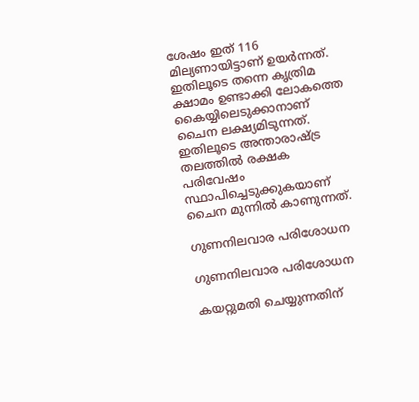ശേഷം ഇത് 116 മില്യണായിട്ടാണ് ഉയര്‍ന്നത്. ഇതിലൂടെ തന്നെ കൃത്രിമ ക്ഷാമം ഉണ്ടാക്കി ലോകത്തെ കൈയ്യിലെടുക്കാനാണ് ചൈന ലക്ഷ്യമിടുന്നത്. ഇതിലൂടെ അന്താരാഷ്ട്ര തലത്തില്‍ രക്ഷക പരിവേഷം സ്ഥാപിച്ചെടുക്കുകയാണ് ചൈന മുന്നില്‍ കാണുന്നത്.

ഗുണനിലവാര പരിശോധന

ഗുണനിലവാര പരിശോധന

കയറ്റുമതി ചെയ്യുന്നതിന്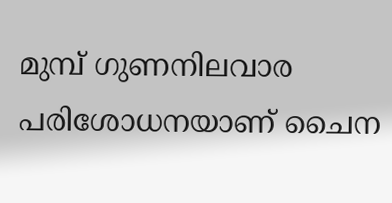മുമ്പ് ഗുണനിലവാര പരിശോധനയാണ് ചൈന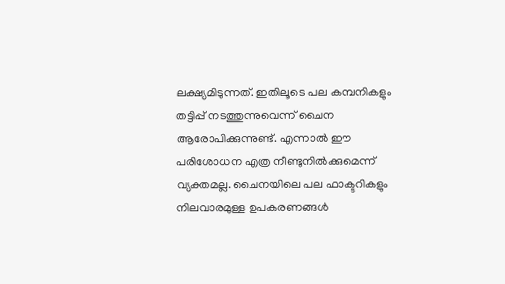ലക്ഷ്യമിടുന്നത്. ഇതിലൂടെ പല കമ്പനികളും തട്ടിപ്പ് നടത്തുന്നുവെന്ന് ചൈന ആരോപിക്കുന്നുണ്ട്. എന്നാല്‍ ഈ പരിശോധന എത്ര നീണ്ടുനില്‍ക്കുമെന്ന് വ്യക്തമല്ല. ചൈനയിലെ പല ഫാക്ടറികളും നിലവാരമുള്ള ഉപകരണങ്ങള്‍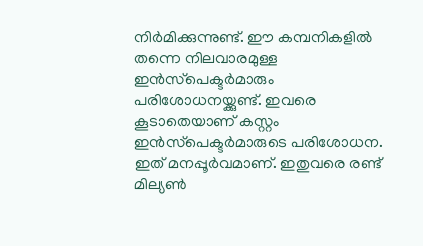നിര്‍മിക്കുന്നുണ്ട്. ഈ കമ്പനികളില്‍ തന്നെ നിലവാരമുള്ള ഇന്‍സ്‌പെക്ടര്‍മാരും പരിശോധനയ്ക്കുണ്ട്. ഇവരെ കൂടാതെയാണ് കസ്റ്റം ഇന്‍സ്‌പെക്ടര്‍മാരുടെ പരിശോധന. ഇത് മനപ്പൂര്‍വമാണ്. ഇതുവരെ രണ്ട് മില്യണ്‍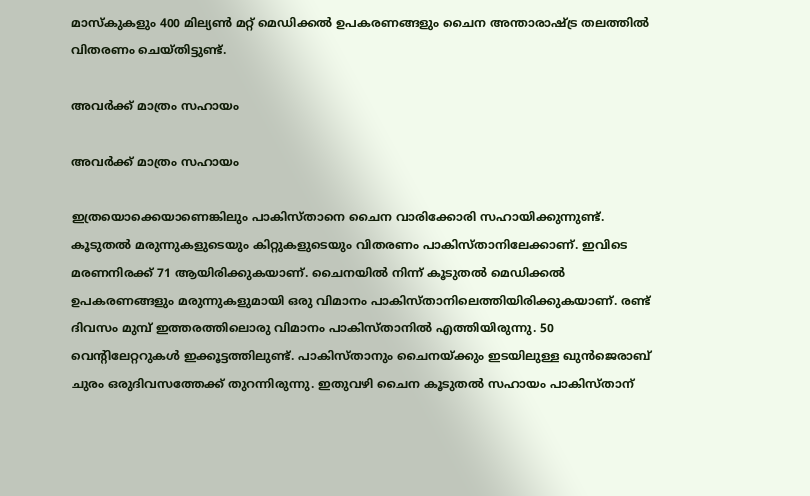മാസ്‌കുകളും 400 മില്യണ്‍ മറ്റ് മെഡിക്കല്‍ ഉപകരണങ്ങളും ചൈന അന്താരാഷ്ട്ര തലത്തില്‍ വിതരണം ചെയ്തിട്ടുണ്ട്.

അവര്‍ക്ക് മാത്രം സഹായം

അവര്‍ക്ക് മാത്രം സഹായം

ഇത്രയൊക്കെയാണെങ്കിലും പാകിസ്താനെ ചൈന വാരിക്കോരി സഹായിക്കുന്നുണ്ട്. കൂടുതല്‍ മരുന്നുകളുടെയും കിറ്റുകളുടെയും വിതരണം പാകിസ്താനിലേക്കാണ്. ഇവിടെ മരണനിരക്ക് 71 ആയിരിക്കുകയാണ്. ചൈനയില്‍ നിന്ന് കൂടുതല്‍ മെഡിക്കല്‍ ഉപകരണങ്ങളും മരുന്നുകളുമായി ഒരു വിമാനം പാകിസ്താനിലെത്തിയിരിക്കുകയാണ്. രണ്ട് ദിവസം മുമ്പ് ഇത്തരത്തിലൊരു വിമാനം പാകിസ്താനില്‍ എത്തിയിരുന്നു. 50 വെന്റിലേറ്ററുകള്‍ ഇക്കൂട്ടത്തിലുണ്ട്. പാകിസ്താനും ചൈനയ്ക്കും ഇടയിലുള്ള ഖുന്‍ജെരാബ് ചുരം ഒരുദിവസത്തേക്ക് തുറന്നിരുന്നു. ഇതുവഴി ചൈന കൂടുതല്‍ സഹായം പാകിസ്താന്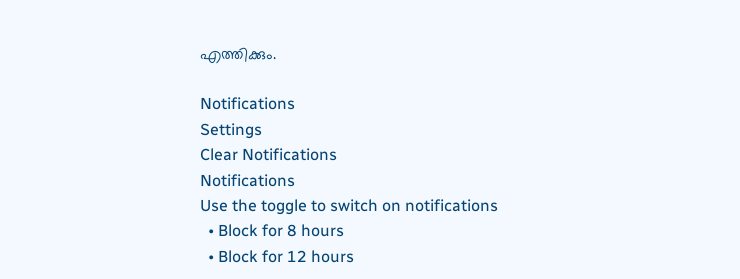എത്തിക്കും.

Notifications
Settings
Clear Notifications
Notifications
Use the toggle to switch on notifications
  • Block for 8 hours
  • Block for 12 hours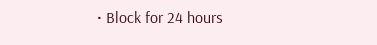• Block for 24 hours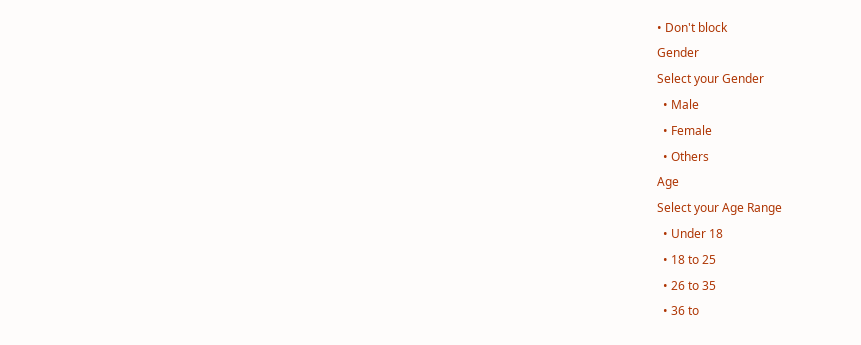• Don't block
Gender
Select your Gender
  • Male
  • Female
  • Others
Age
Select your Age Range
  • Under 18
  • 18 to 25
  • 26 to 35
  • 36 to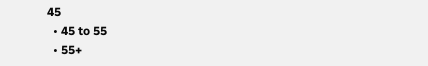45
  • 45 to 55
  • 55+